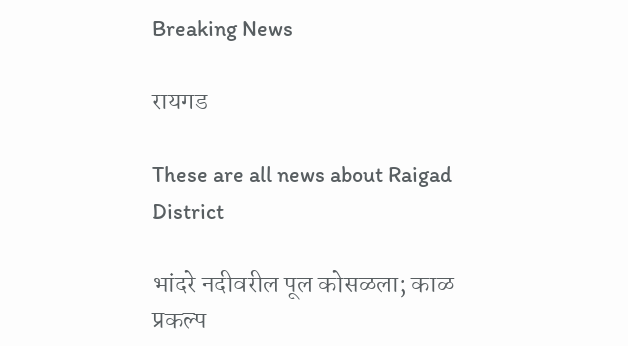Breaking News

रायगड

These are all news about Raigad District

भांदरे नदीवरील पूल कोसळला; काळ प्रकल्प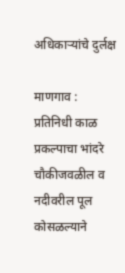अधिकार्‍यांचे दुर्लक्ष

माणगाव : प्रतिनिधी काळ प्रकल्पाचा भांदरे चौकीजवळील व नदीवरील पूल कोसळल्याने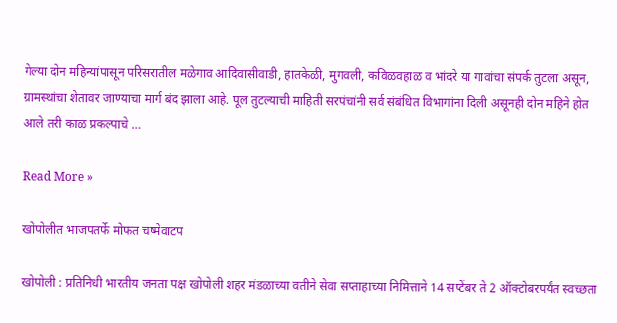गेल्या दोन महिन्यांपासून परिसरातील मळेगाव आदिवासीवाडी, हातकेळी, मुगवली, कविळवहाळ व भांदरे या गावांचा संपर्क तुटला असून, ग्रामस्थांचा शेतावर जाण्याचा मार्ग बंद झाला आहे. पूल तुटल्याची माहिती सरपंचांनी सर्व संबंधित विभागांना दिली असूनही दोन महिने होत आले तरी काळ प्रकल्पाचे …

Read More »

खोपोलीत भाजपतर्फे मोफत चष्मेवाटप

खोपोली : प्रतिनिधी भारतीय जनता पक्ष खोपोली शहर मंडळाच्या वतीने सेवा सप्ताहाच्या निमित्ताने 14 सप्टेंबर ते 2 ऑक्टोबरपर्यंत स्वच्छता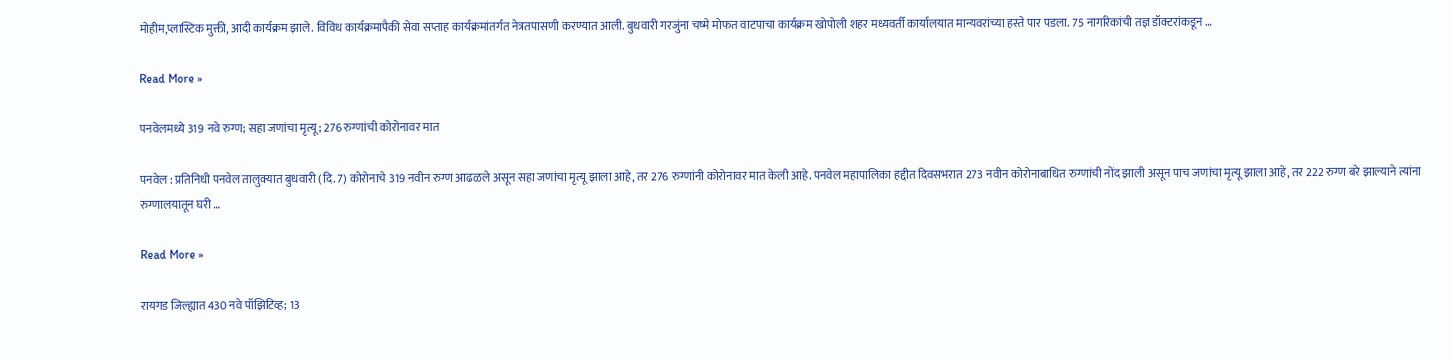मोहीम,प्लास्टिक मुक्ती, आदी कार्यक्रम झाले. विविध कार्यक्रमापैकी सेवा सप्ताह कार्यक्रमांतर्गत नेत्रतपासणी करण्यात आली. बुधवारी गरजुंना चष्मे मोफत वाटपाचा कार्यक्रम खोपोली शहर मध्यवर्ती कार्यालयात मान्यवरांच्या हस्ते पार पडला. 75 नागरिकांची तज्ञ डॉक्टरांकडून …

Read More »

पनवेलमध्ये 319 नवे रुग्ण; सहा जणांचा मृत्यू; 276 रुग्णांची कोरोनावर मात

पनवेल : प्रतिनिधी पनवेल तालुक्यात बुधवारी (दि. 7) कोरोनाचे 319 नवीन रुग्ण आढळले असून सहा जणांचा मृत्यू झाला आहे, तर 276 रुग्णांनी कोरोनावर मात केली आहे. पनवेल महापालिका हद्दीत दिवसभरात 273 नवीन कोरोनाबाधित रुग्णांची नोंद झाली असून पाच जणांचा मृत्यू झाला आहे, तर 222 रुग्ण बरे झाल्याने त्यांना रुग्णालयातून घरी …

Read More »

रायगड जिल्ह्यात 430 नवे पॉझिटिव्ह; 13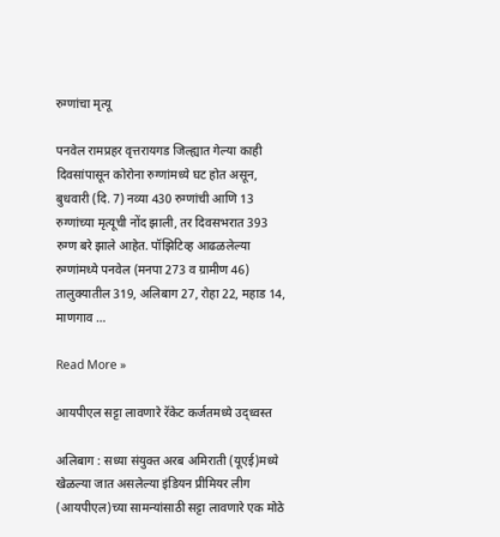रुग्णांचा मृत्यू

पनवेल रामप्रहर वृत्तरायगड जिल्ह्यात गेल्या काही दिवसांपासून कोरोना रुग्णांमध्ये घट होत असून, बुधवारी (दि. 7) नव्या 430 रुग्णांची आणि 13 रुग्णांच्या मृत्यूची नोंद झाली, तर दिवसभरात 393 रुग्ण बरे झाले आहेत. पॉझिटिव्ह आढळलेल्या रुग्णांमध्ये पनवेल (मनपा 273 व ग्रामीण 46) तालुक्यातील 319, अलिबाग 27, रोहा 22, महाड 14, माणगाव …

Read More »

आयपीएल सट्टा लावणारे रॅकेट कर्जतमध्ये उद्ध्वस्त

अलिबाग : सध्या संयुक्त अरब अमिराती (यूएई)मध्ये खेळल्या जात असलेल्या इंडियन प्रीमियर लीग (आयपीएल)च्या सामन्यांसाठी सट्टा लावणारे एक मोठे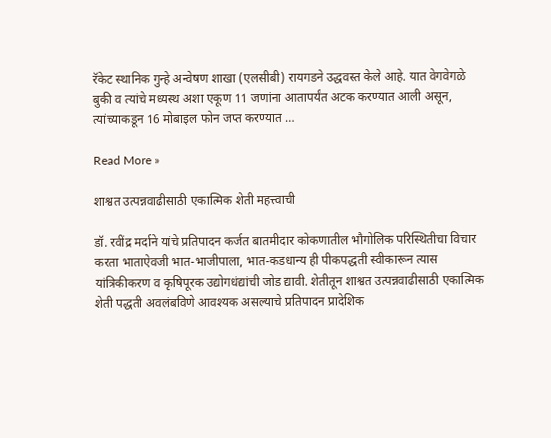रॅकेट स्थानिक गुन्हे अन्वेषण शाखा (एलसीबी) रायगडने उद्धवस्त केले आहे. यात वेगवेगळे बुकी व त्यांचे मध्यस्थ अशा एकूण 11 जणांना आतापर्यंत अटक करण्यात आली असून, त्यांच्याकडून 16 मोबाइल फोन जप्त करण्यात …

Read More »

शाश्वत उत्पन्नवाढीसाठी एकात्मिक शेती महत्त्वाची

डॉ. रवींद्र मर्दाने यांचे प्रतिपादन कर्जत बातमीदार कोकणातील भौगोलिक परिस्थितीचा विचार करता भाताऐवजी भात-भाजीपाला, भात-कडधान्य ही पीकपद्धती स्वीकारून त्यास यांत्रिकीकरण व कृषिपूरक उद्योगधंद्यांची जोड द्यावी. शेतीतून शाश्वत उत्पन्नवाढीसाठी एकात्मिक शेती पद्धती अवलंबविणे आवश्यक असल्याचे प्रतिपादन प्रादेशिक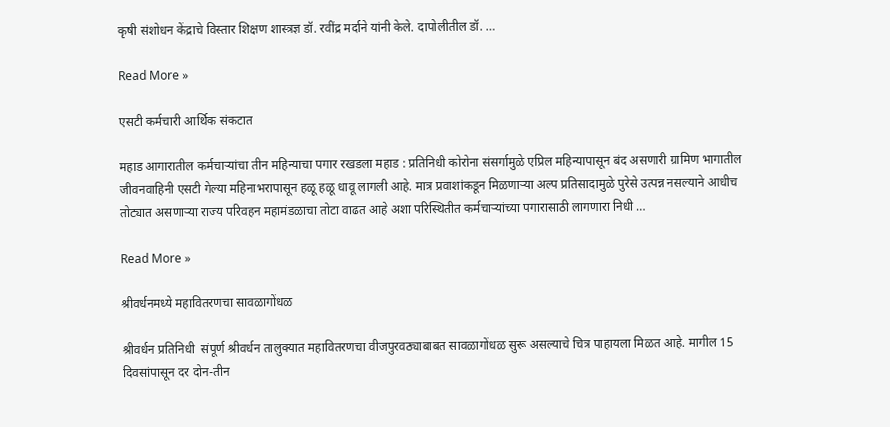कृषी संशोधन केंद्राचे विस्तार शिक्षण शास्त्रज्ञ डॉ. रवींद्र मर्दाने यांनी केले. दापोलीतील डॉ. …

Read More »

एसटी कर्मचारी आर्थिक संकटात

महाड आगारातील कर्मचार्‍यांचा तीन महिन्याचा पगार रखडला महाड : प्रतिनिधी कोरोना संसर्गामुळे एप्रिल महिन्यापासून बंद असणारी ग्रामिण भागातील जीवनवाहिनी एसटी गेल्या महिनाभरापासून हळू हळू धावू लागली आहे. मात्र प्रवाशांकडून मिळणार्‍या अल्प प्रतिसादामुळे पुरेसे उत्पन्न नसल्याने आधीच तोट्यात असणार्‍या राज्य परिवहन महामंडळाचा तोटा वाढत आहे अशा परिस्थितीत कर्मचार्‍यांच्या पगारासाठी लागणारा निधी …

Read More »

श्रीवर्धनमध्ये महावितरणचा सावळागोंधळ

श्रीवर्धन प्रतिनिधी  संपूर्ण श्रीवर्धन तालुक्यात महावितरणचा वीजपुरवठ्याबाबत सावळागोंधळ सुरू असल्याचे चित्र पाहायला मिळत आहे. मागील 15 दिवसांपासून दर दोन-तीन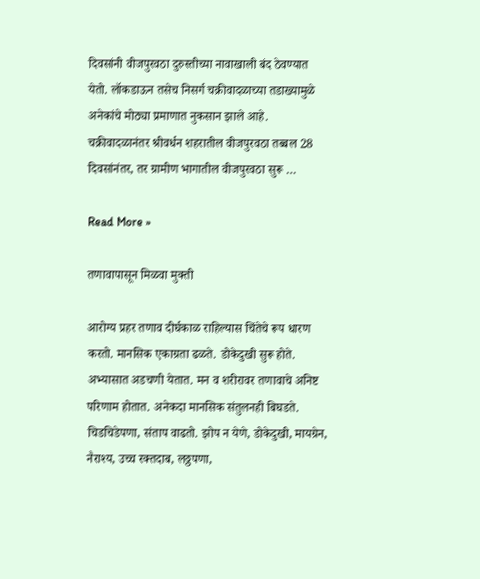दिवसांनी वीजपुरवठा दुरुस्तीच्या नावाखाली बंद ठेवण्यात येतो. लॉकडाऊन तसेच निसर्ग चक्रीवादळाच्या तडाख्यामुळे अनेकांचे मोठ्या प्रमाणात नुकसान झाले आहे. चक्रीवादळानंतर श्रीवर्धन शहरातील वीजपुरवठा तब्बल 28 दिवसांनंतर, तर ग्रामीण भागातील वीजपुरवठा सुरू …

Read More »

तणावापासून मिळवा मुक्ती

आरोग्य प्रहर तणाव दीर्घकाळ राहिल्यास चिंतेचे रूप धारण करतो. मानसिक एकाग्रता ढळते. डोकेदुखी सुरू होते. अभ्यासात अडचणी येतात. मन व शरीरावर तणावाचे अनिष्ट परिणाम होतात. अनेकदा मानसिक संतुलनही बिघडते. चिडचिडेपणा, संताप वाढतो. झोप न येणे, डोकेदुखी, मायग्रेन, नैराश्य, उच्च रक्तदाब, लठ्ठपणा,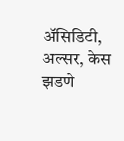अ‍ॅसिडिटी, अल्सर, केस झडणे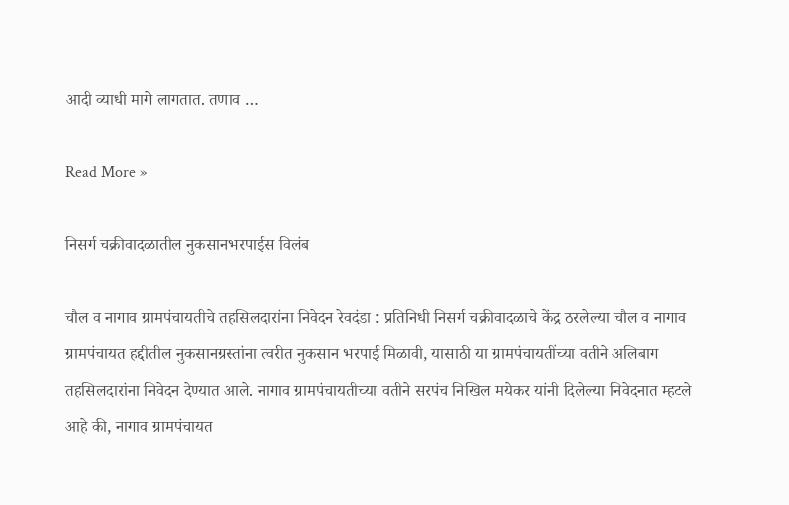आदी व्याधी मागे लागतात. तणाव …

Read More »

निसर्ग चक्रीवादळातील नुकसानभरपाईस विलंब

चौल व नागाव ग्रामपंचायतीचे तहसिलदारांना निवेदन रेवदंडा : प्रतिनिधी निसर्ग चक्रीवादळाचे केंद्र ठरलेल्या चौल व नागाव ग्रामपंचायत हद्दीतील नुकसानग्रस्तांना त्वरीत नुकसान भरपाई मिळावी, यासाठी या ग्रामपंचायतींच्या वतीने अलिबाग तहसिलदारांना निवेदन देण्यात आले. नागाव ग्रामपंचायतीच्या वतीने सरपंच निखिल मयेकर यांनी दिलेल्या निवेदनात म्हटले आहे की, नागाव ग्रामपंचायत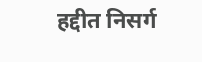हद्दीत निसर्ग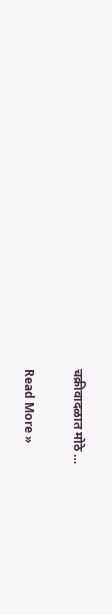चक्रीवादळात मोठे …

Read More »